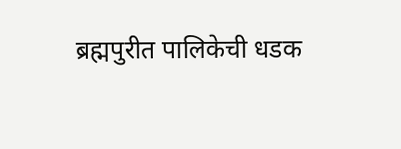ब्रह्मपुरीत पालिकेची धडक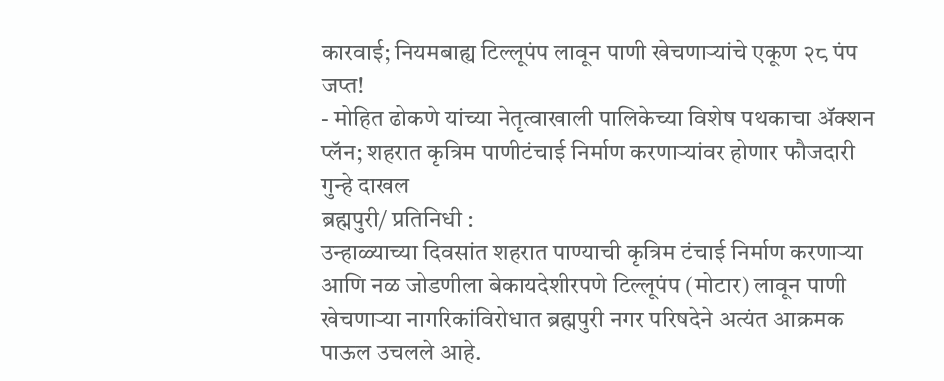कारवाई; नियमबाह्य टिल्लूपंप लावून पाणी खेचणाऱ्यांचे एकूण २८ पंप जप्त!
- मोहित ढोकणे यांच्या नेतृत्वाखाली पालिकेच्या विशेष पथकाचा ॲक्शन प्लॅन; शहरात कृत्रिम पाणीटंचाई निर्माण करणाऱ्यांवर होणार फौजदारी गुन्हे दाखल
ब्रह्मपुरी/ प्रतिनिधी :
उन्हाळ्याच्या दिवसांत शहरात पाण्याची कृत्रिम टंचाई निर्माण करणाऱ्या आणि नळ जोडणीला बेकायदेशीरपणे टिल्लूपंप (मोटार) लावून पाणी खेचणाऱ्या नागरिकांविरोधात ब्रह्मपुरी नगर परिषदेने अत्यंत आक्रमक पाऊल उचलले आहे.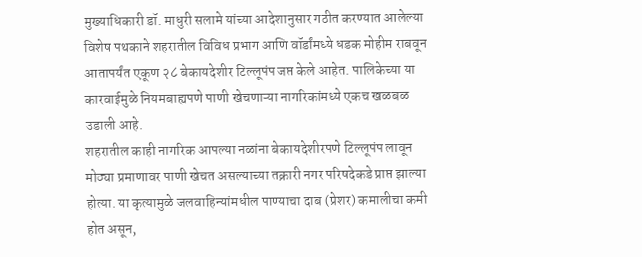मुख्याधिकारी डॉ. माधुरी सलामे यांच्या आदेशानुसार गठीत करण्यात आलेल्या विशेष पथकाने शहरातील विविध प्रभाग आणि वॉर्डांमध्ये धडक मोहीम राबवून आतापर्यंत एकूण २८ बेकायदेशीर टिल्लूपंप जप्त केले आहेत. पालिकेच्या या कारवाईमुळे नियमबाह्यपणे पाणी खेचणाऱ्या नागरिकांमध्ये एकच खळबळ उडाली आहे.
शहरातील काही नागरिक आपल्या नळांना बेकायदेशीरपणे टिल्लूपंप लावून मोठ्या प्रमाणावर पाणी खेचत असल्याच्या तक्रारी नगर परिषदेकडे प्राप्त झाल्या होत्या. या कृत्यामुळे जलवाहिन्यांमधील पाण्याचा दाब (प्रेशर) कमालीचा कमी होत असून,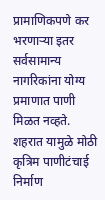प्रामाणिकपणे कर भरणाऱ्या इतर सर्वसामान्य नागरिकांना योग्य प्रमाणात पाणी मिळत नव्हते. शहरात यामुळे मोठी कृत्रिम पाणीटंचाई निर्माण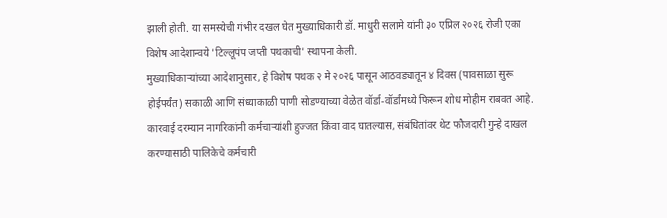झाली होती. या समस्येची गंभीर दखल घेत मुख्याधिकारी डॉ. माधुरी सलामे यांनी ३० एप्रिल २०२६ रोजी एका विशेष आदेशान्वये 'टिल्लूपंप जप्ती पथकाची' स्थापना केली.
मुख्याधिकाऱ्यांच्या आदेशानुसार, हे विशेष पथक २ मे २०२६ पासून आठवड्यातून ४ दिवस (पावसाळा सुरू होईपर्यंत) सकाळी आणि संध्याकाळी पाणी सोडण्याच्या वेळेत वॉर्डा-वॉर्डांमध्ये फिरून शोध मोहीम राबवत आहे. कारवाई दरम्यान नागरिकांनी कर्मचाऱ्यांशी हुज्जत किंवा वाद घातल्यास, संबंधितांवर थेट फौजदारी गुन्हे दाखल करण्यासाठी पालिकेचे कर्मचारी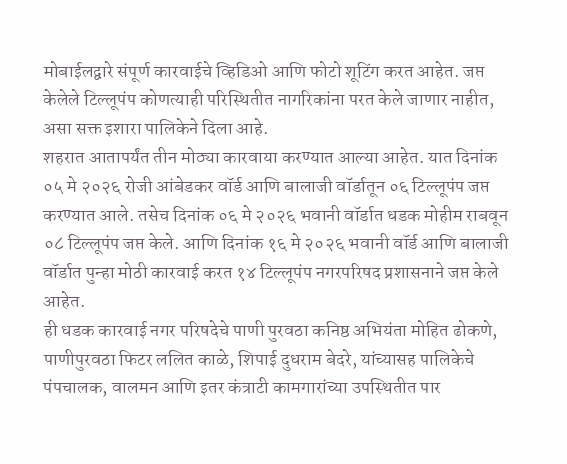मोबाईलद्वारे संपूर्ण कारवाईचे व्हिडिओ आणि फोटो शूटिंग करत आहेत. जप्त केलेले टिल्लूपंप कोणत्याही परिस्थितीत नागरिकांना परत केले जाणार नाहीत, असा सक्त इशारा पालिकेने दिला आहे.
शहरात आतापर्यंत तीन मोठ्या कारवाया करण्यात आल्या आहेत. यात दिनांक ०५ मे २०२६ रोजी आंबेडकर वॉर्ड आणि बालाजी वॉर्डातून ०६ टिल्लूपंप जप्त करण्यात आले. तसेच दिनांक ०६ मे २०२६ भवानी वॉर्डात धडक मोहीम राबवून ०८ टिल्लूपंप जप्त केले. आणि दिनांक १६ मे २०२६ भवानी वॉर्ड आणि बालाजी वॉर्डात पुन्हा मोठी कारवाई करत १४ टिल्लूपंप नगरपरिषद प्रशासनाने जप्त केले आहेत.
ही धडक कारवाई नगर परिषदेचे पाणी पुरवठा कनिष्ठ अभियंता मोहित ढोकणे, पाणीपुरवठा फिटर ललित काळे, शिपाई दुधराम बेदरे, यांच्यासह पालिकेचे पंपचालक, वालमन आणि इतर कंत्राटी कामगारांच्या उपस्थितीत पार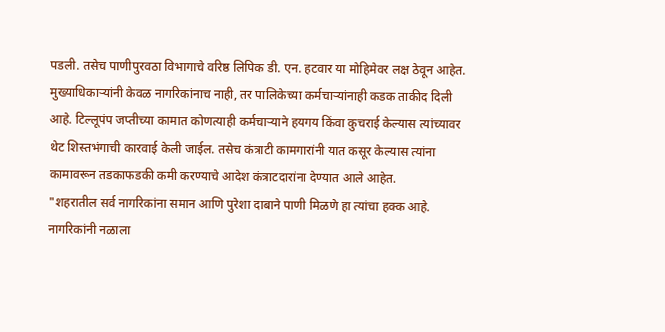पडली. तसेच पाणीपुरवठा विभागाचे वरिष्ठ लिपिक डी. एन. हटवार या मोहिमेवर लक्ष ठेवून आहेत.
मुख्याधिकाऱ्यांनी केवळ नागरिकांनाच नाही, तर पालिकेच्या कर्मचाऱ्यांनाही कडक ताकीद दिली आहे. टिल्लूपंप जप्तीच्या कामात कोणत्याही कर्मचाऱ्याने हयगय किंवा कुचराई केल्यास त्यांच्यावर थेट शिस्तभंगाची कारवाई केली जाईल. तसेच कंत्राटी कामगारांनी यात कसूर केल्यास त्यांना कामावरून तडकाफडकी कमी करण्याचे आदेश कंत्राटदारांना देण्यात आले आहेत.
"शहरातील सर्व नागरिकांना समान आणि पुरेशा दाबाने पाणी मिळणे हा त्यांचा हक्क आहे. नागरिकांनी नळाला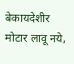बेकायदेशीर मोटार लावू नये,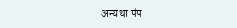अन्यथा पंप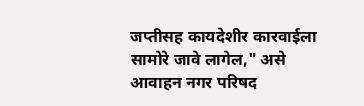जप्तीसह कायदेशीर कारवाईला सामोरे जावे लागेल," असे आवाहन नगर परिषद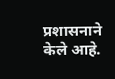प्रशासनाने केले आहे.